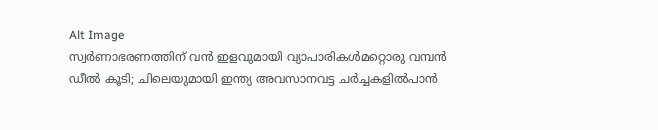Alt Image
സ്വർണാഭരണത്തിന് വൻ ഇളവുമായി വ്യാപാരികൾമറ്റൊരു വമ്പൻ ഡീൽ കൂടി; ചിലെയുമായി ഇന്ത്യ അവസാനവട്ട ചർച്ചകളിൽപാന്‍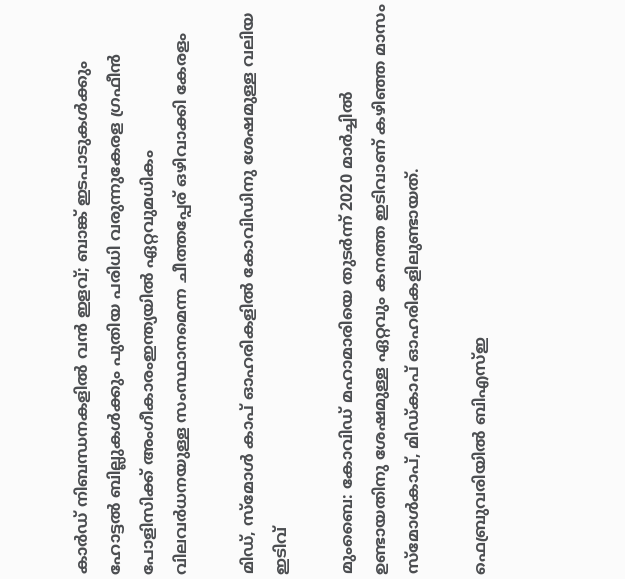കാര്‍ഡ് നിബന്ധനകളില്‍ വന്‍ ഇളവ്; ബാങ്ക് ഇടപാടുകള്‍ക്കും ഹോട്ടല്‍ ബില്ലുകള്‍ക്കും പുതിയ പരിധി വരുന്നുകേരള ഗ്രഫീൻ പോളിസിക്ക് അംഗീകാരംഇന്ത്യയിൽ ഏറ്റവുമധികം വിലവർധനയുള്ള സംസ്ഥാനമെന്ന ചീത്തപ്പേര് ഒഴിവാക്കി കേരളം

മിഡ്‌, സ്‌മോള്‍ കാപ്‌ ഓഹരികളില്‍ കോവിഡിനു ശേഷമുള്ള വലിയ ഇടിവ്‌

മുംബൈ: കോവിഡ്‌ മഹാമാരിയെ തുടര്‍ന്ന്‌ 2020 മാര്‍ച്ചില്‍ ഉണ്ടായതിനു ശേഷമുള്ള ഏറ്റവും കനത്ത ഇടിവാണ്‌ കഴിഞ്ഞ മാസം സ്‌മോള്‍കാപ്‌, മിഡ്‌കാപ്‌ ഓഹരികളിലുണ്ടായത്‌.

ഫെബ്രുവരിയില്‍ ബിഎസ്‌ഇ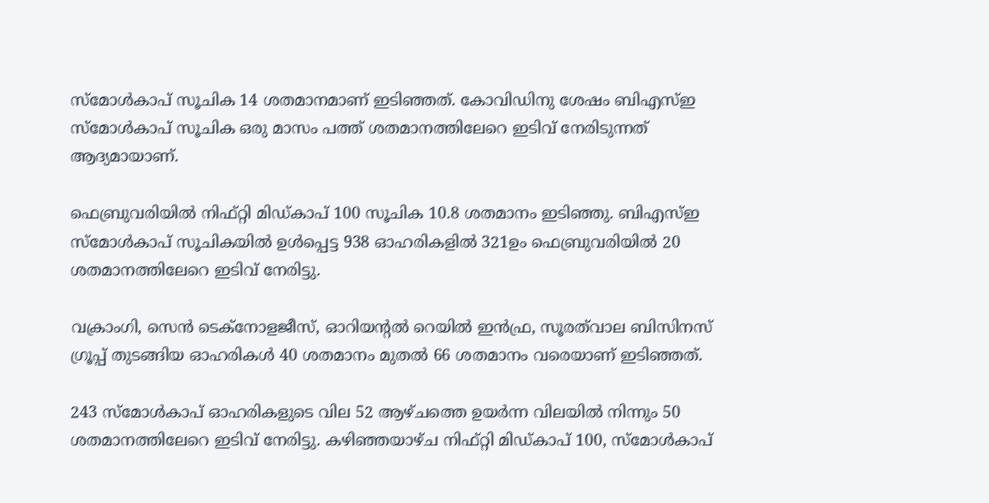സ്‌മോള്‍കാപ്‌ സൂചിക 14 ശതമാനമാണ്‌ ഇടിഞ്ഞത്‌. കോവിഡിനു ശേഷം ബിഎസ്‌ഇ സ്‌മോള്‍കാപ്‌ സൂചിക ഒരു മാസം പത്ത്‌ ശതമാനത്തിലേറെ ഇടിവ്‌ നേരിടുന്നത്‌ ആദ്യമായാണ്‌.

ഫെബ്രുവരിയില്‍ നിഫ്‌റ്റി മിഡ്‌കാപ്‌ 100 സൂചിക 10.8 ശതമാനം ഇടിഞ്ഞു. ബിഎസ്‌ഇ സ്‌മോള്‍കാപ്‌ സൂചികയില്‍ ഉള്‍പ്പെട്ട 938 ഓഹരികളില്‍ 321ഉം ഫെബ്രുവരിയില്‍ 20 ശതമാനത്തിലേറെ ഇടിവ്‌ നേരിട്ടു.

വക്രാംഗി, സെന്‍ ടെക്‌നോളജീസ്‌, ഓറിയന്റല്‍ റെയില്‍ ഇന്‍ഫ്ര, സൂരത്‌വാല ബിസിനസ്‌ ഗ്രൂപ്പ്‌ തുടങ്ങിയ ഓഹരികള്‍ 40 ശതമാനം മുതല്‍ 66 ശതമാനം വരെയാണ്‌ ഇടിഞ്ഞത്‌.

243 സ്‌മോള്‍കാപ്‌ ഓഹരികളുടെ വില 52 ആഴ്‌ചത്തെ ഉയര്‍ന്ന വിലയില്‍ നിന്നും 50 ശതമാനത്തിലേറെ ഇടിവ്‌ നേരിട്ടു. കഴിഞ്ഞയാഴ്‌ച നിഫ്‌റ്റി മിഡ്‌കാപ്‌ 100, സ്‌മോള്‍കാപ്‌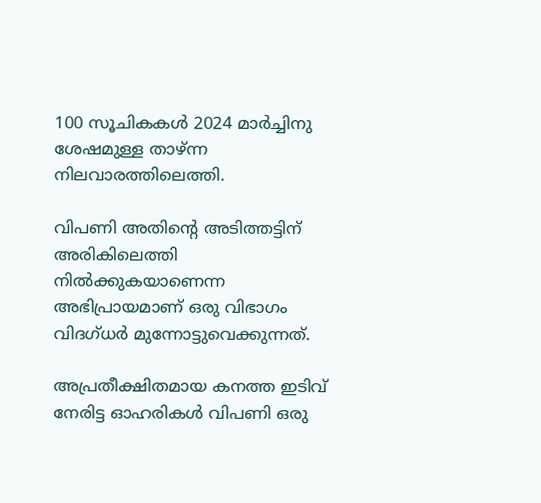100 സൂചികകള്‍ 2024 മാര്‍ച്ചിനു ശേഷമുള്ള താഴ്‌ന്ന നിലവാരത്തിലെത്തി.

വിപണി അതിന്റെ അടിത്തട്ടിന്‌ അരികിലെത്തി നില്‍ക്കുകയാണെന്ന അഭിപ്രായമാണ്‌ ഒരു വിഭാഗം വിദഗ്‌ധര്‍ മുന്നോട്ടുവെക്കുന്നത്‌.

അപ്രതീക്ഷിതമായ കനത്ത ഇടിവ്‌ നേരിട്ട ഓഹരികള്‍ വിപണി ഒരു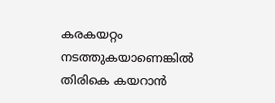കരകയറ്റം നടത്തുകയാണെങ്കില്‍ തിരികെ കയറാന്‍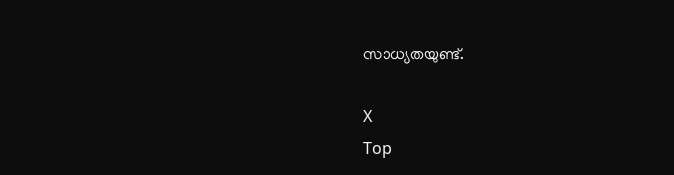സാധ്യതയുണ്ട്‌.

X
Top